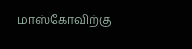மாஸ்கோவிற்கு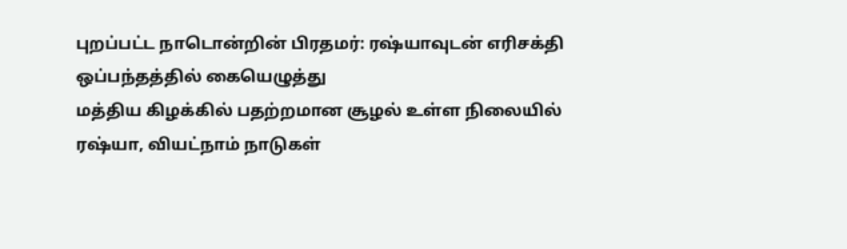புறப்பட்ட நாடொன்றின் பிரதமர்: ரஷ்யாவுடன் எரிசக்தி ஒப்பந்தத்தில் கையெழுத்து
மத்திய கிழக்கில் பதற்றமான சூழல் உள்ள நிலையில் ரஷ்யா, வியட்நாம் நாடுகள்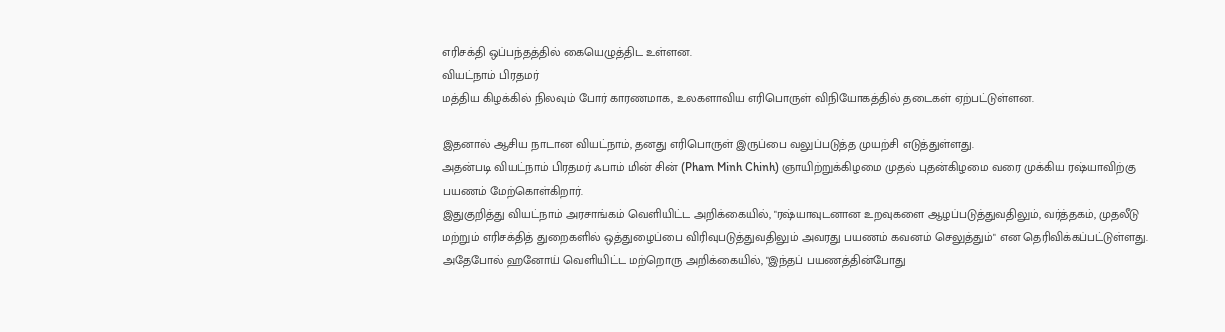எரிசக்தி ஒப்பந்தத்தில் கையெழுத்திட உள்ளன.
வியட்நாம் பிரதமர்
மத்திய கிழக்கில் நிலவும் போர் காரணமாக, உலகளாவிய எரிபொருள் விநியோகத்தில் தடைகள் ஏற்பட்டுள்ளன.

இதனால் ஆசிய நாடான வியட்நாம், தனது எரிபொருள் இருப்பை வலுப்படுத்த முயற்சி எடுத்துள்ளது.
அதன்படி வியட்நாம் பிரதமர் ஃபாம் மின் சின் (Pham Minh Chinh) ஞாயிற்றுக்கிழமை முதல் புதன்கிழமை வரை முக்கிய ரஷ்யாவிற்கு பயணம் மேற்கொள்கிறார்.
இதுகுறித்து வியட்நாம் அரசாங்கம் வெளியிட்ட அறிக்கையில், "ரஷ்யாவுடனான உறவுகளை ஆழப்படுத்துவதிலும், வர்த்தகம், முதலீடு மற்றும் எரிசக்தித் துறைகளில் ஒத்துழைப்பை விரிவுபடுத்துவதிலும் அவரது பயணம் கவனம் செலுத்தும்" என தெரிவிக்கப்பட்டுள்ளது.
அதேபோல் ஹனோய் வெளியிட்ட மற்றொரு அறிக்கையில், "இந்தப் பயணத்தின்போது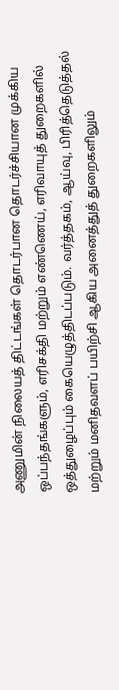அணுமின் நிலையத் திட்டங்கள் தொடர்பான தொடர்ச்சியான முக்கிய ஒப்பந்தங்களும், எரிசக்தி மற்றும் எண்ணெய், எரிவாயுத் துறைகளில் ஒத்துழைப்பும் கையெழுத்திடப்படும். வர்த்தகம், ஆய்வு, பிரித்தெடுத்தல் மற்றும் மனிதவளப் பயிற்சி ஆகிய அனைத்துத் துறைகளிலும்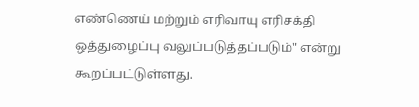எண்ணெய் மற்றும் எரிவாயு எரிசக்தி ஒத்துழைப்பு வலுப்படுத்தப்படும்" என்று கூறப்பட்டுள்ளது.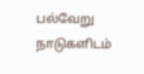பல்வேறு நாடுகளிடம்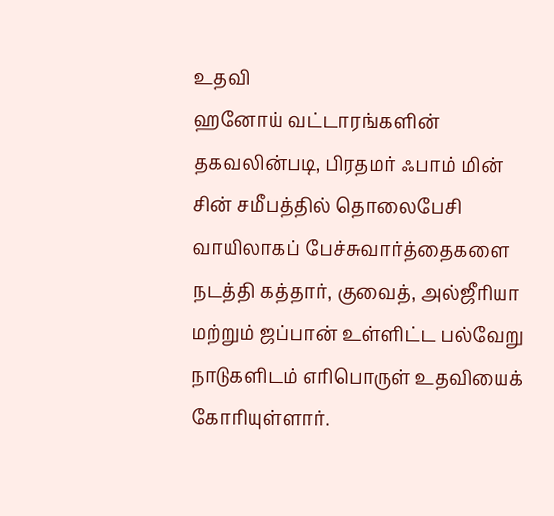உதவி
ஹனோய் வட்டாரங்களின் தகவலின்படி, பிரதமர் ஃபாம் மின் சின் சமீபத்தில் தொலைபேசி வாயிலாகப் பேச்சுவார்த்தைகளை நடத்தி கத்தார், குவைத், அல்ஜீரியா மற்றும் ஜப்பான் உள்ளிட்ட பல்வேறு நாடுகளிடம் எரிபொருள் உதவியைக் கோரியுள்ளார்.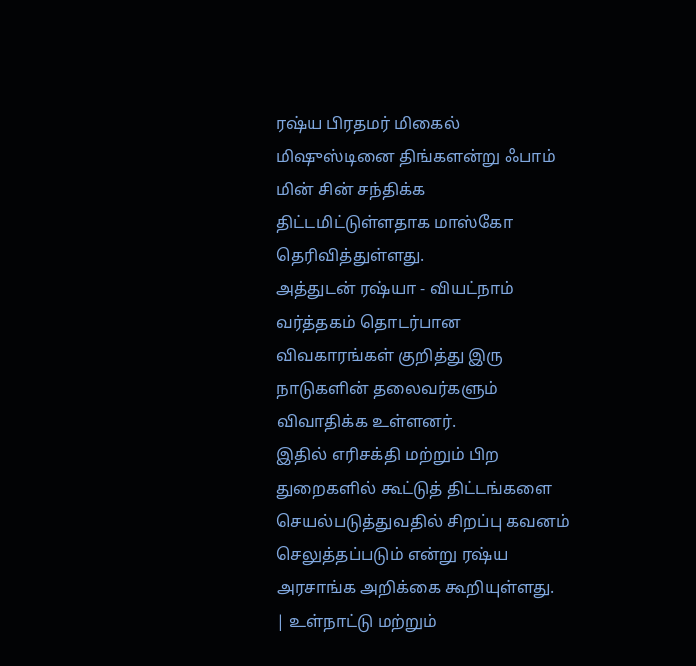ரஷ்ய பிரதமர் மிகைல் மிஷுஸ்டினை திங்களன்று ஃபாம் மின் சின் சந்திக்க திட்டமிட்டுள்ளதாக மாஸ்கோ தெரிவித்துள்ளது.
அத்துடன் ரஷ்யா - வியட்நாம் வர்த்தகம் தொடர்பான விவகாரங்கள் குறித்து இரு நாடுகளின் தலைவர்களும் விவாதிக்க உள்ளனர்.
இதில் எரிசக்தி மற்றும் பிற துறைகளில் கூட்டுத் திட்டங்களை செயல்படுத்துவதில் சிறப்பு கவனம் செலுத்தப்படும் என்று ரஷ்ய அரசாங்க அறிக்கை கூறியுள்ளது.
| உள்நாட்டு மற்றும்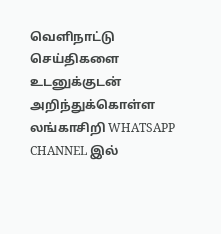வெளிநாட்டு செய்திகளை உடனுக்குடன் அறிந்துக்கொள்ள லங்காசிறி WHATSAPP CHANNEL இல்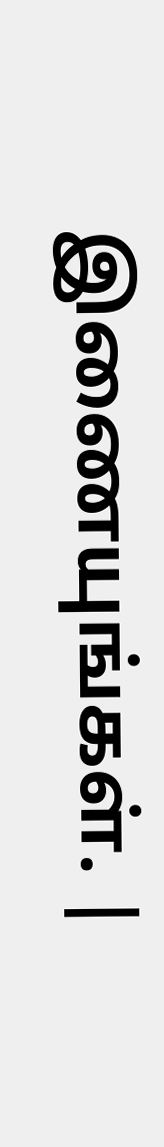இணையுங்கள். |